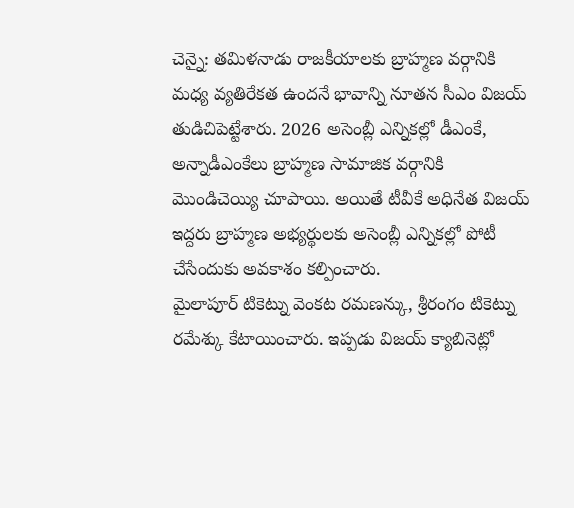చెన్నై: తమిళనాడు రాజకీయాలకు బ్రాహ్మణ వర్గానికి మధ్య వ్యతిరేకత ఉందనే భావాన్ని నూతన సీఎం విజయ్ తుడిచిపెట్టేశారు. 2026 అసెంబ్లీ ఎన్నికల్లో డీఎంకే, అన్నాడీఎంకేలు బ్రాహ్మణ సామాజిక వర్గానికి మొండిచెయ్యి చూపాయి. అయితే టీవీకే అధినేత విజయ్ ఇద్దరు బ్రాహ్మణ అభ్యర్థులకు అసెంబ్లీ ఎన్నికల్లో పోటీ చేసేందుకు అవకాశం కల్పించారు.
మైలాపూర్ టికెట్ను వెంకట రమణన్కు, శ్రీరంగం టికెట్ను రమేశ్కు కేటాయించారు. ఇప్పడు విజయ్ క్యాబినెట్లో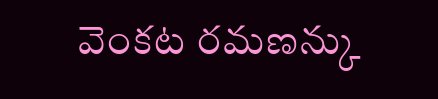వెంకట రమణన్కు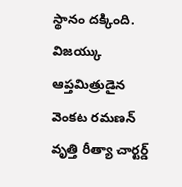స్థానం దక్కింది. విజయ్కు ఆప్తమిత్రుడైన వెంకట రమణన్ వృత్తి రీత్యా చార్టర్డ్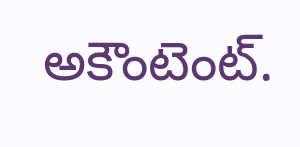అకౌంటెంట్.